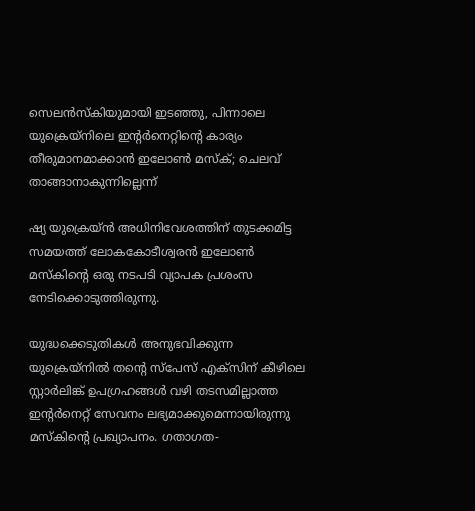സെലന്‍സ്കിയുമായി ഇടഞ്ഞു, പിന്നാലെ യുക്രെയ്നിലെ ഇന്‍റര്‍നെറ്റിന്‍റെ കാര്യം തീരുമാനമാക്കാന്‍ ഇലോണ്‍ മസ്ക്; ചെലവ് താങ്ങാനാകുന്നില്ലെന്ന്

ഷ്യ യുക്രെയ്ന്‍ അധിനിവേശത്തിന് തുടക്കമിട്ട സമയത്ത് ലോകകോടീശ്വരന്‍ ഇലോണ്‍ മസ്കിന്‍റെ ഒരു നടപടി വ്യാപക പ്രശംസ നേടിക്കൊടുത്തിരുന്നു.

യുദ്ധക്കെടുതികള്‍ അനുഭവിക്കുന്ന യുക്രെയ്നില്‍ തന്‍റെ സ്പേസ് എക്സിന് കീഴിലെ സ്റ്റാര്‍ലിങ്ക് ഉപഗ്രഹങ്ങള്‍ വഴി തടസമില്ലാത്ത ഇന്‍റര്‍നെറ്റ് സേവനം ലഭ്യമാക്കുമെന്നായിരുന്നു മസ്കിന്‍റെ പ്രഖ്യാപനം. ഗതാഗത-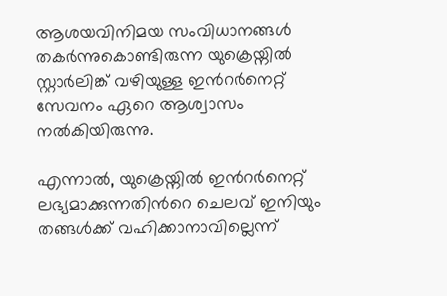ആശയവിനിമയ സംവിധാനങ്ങള്‍ തകര്‍ന്നുകൊണ്ടിരുന്ന യുക്രെയ്നില്‍ സ്റ്റാര്‍ലിങ്ക് വഴിയുള്ള ഇന്‍റര്‍നെറ്റ് സേവനം ഏറെ ആശ്വാസം നല്‍കിയിരുന്നു.

എന്നാല്‍, യുക്രെയ്നില്‍ ഇന്‍റര്‍നെറ്റ് ലഭ്യമാക്കുന്നതിന്‍റെ ചെലവ് ഇനിയും തങ്ങള്‍ക്ക് വഹിക്കാനാവില്ലെന്ന്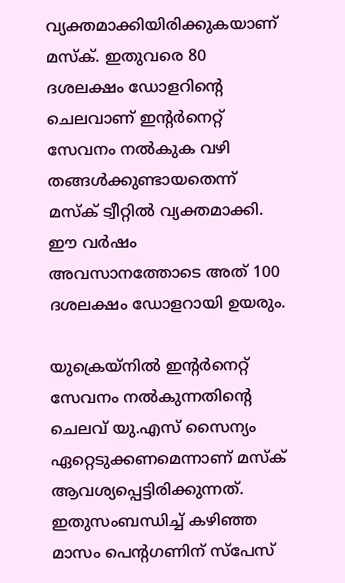വ്യക്തമാക്കിയിരിക്കുകയാണ് മസ്ക്. ഇതുവരെ 80 ദശലക്ഷം ഡോളറിന്‍റെ ചെലവാണ് ഇന്‍റര്‍നെറ്റ് സേവനം നല്‍കുക വഴി തങ്ങള്‍ക്കുണ്ടായതെന്ന് മസ്ക് ട്വീറ്റില്‍ വ്യക്തമാക്കി. ഈ വര്‍ഷം അവസാനത്തോടെ അത് 100 ദശലക്ഷം ഡോളറായി ഉയരും.

യുക്രെയ്നില്‍ ഇന്‍റര്‍നെറ്റ് സേവനം നല്‍കുന്നതിന്‍റെ ചെലവ് യു.എസ് സൈന്യം ഏറ്റെടുക്കണമെന്നാണ് മസ്ക് ആവശ്യപ്പെട്ടിരിക്കുന്നത്. ഇതുസംബന്ധിച്ച്‌ കഴിഞ്ഞ മാസം പെന്‍റഗണിന് സ്പേസ്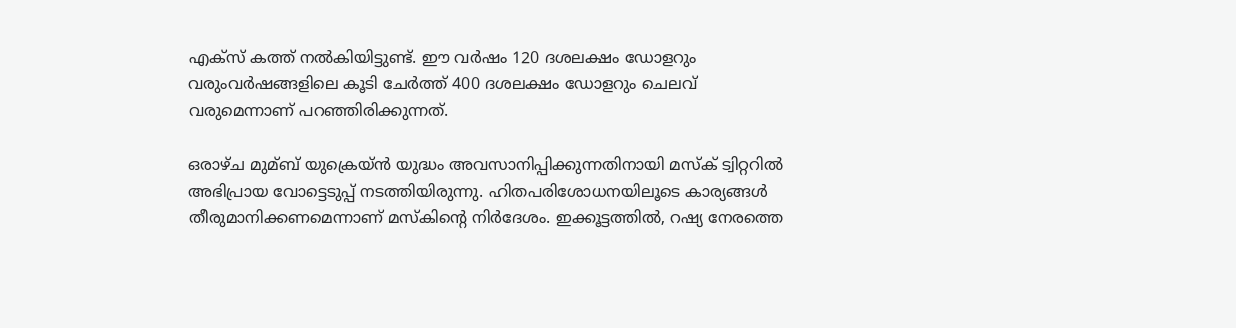എക്സ് കത്ത് നല്‍കിയിട്ടുണ്ട്. ഈ വര്‍ഷം 120 ദശലക്ഷം ഡോളറും വരുംവര്‍ഷങ്ങളിലെ കൂടി ചേര്‍ത്ത് 400 ദശലക്ഷം ഡോളറും ചെലവ് വരുമെന്നാണ് പറഞ്ഞിരിക്കുന്നത്.

ഒരാഴ്ച മുമ്ബ് യുക്രെയ്ന്‍ യുദ്ധം അവസാനിപ്പിക്കുന്നതിനായി മസ്ക് ട്വിറ്ററില്‍ അഭിപ്രായ വോട്ടെടുപ്പ് നടത്തിയിരുന്നു. ഹിതപരിശോധനയിലൂടെ കാര്യങ്ങള്‍ തീരുമാനിക്കണമെന്നാണ് മസ്കിന്‍റെ നിര്‍ദേശം. ഇക്കൂട്ടത്തില്‍, റഷ്യ നേരത്തെ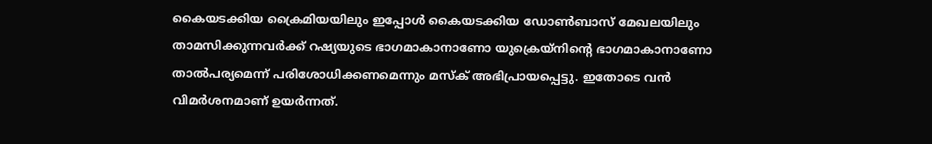കൈയടക്കിയ ക്രൈമിയയിലും ഇപ്പോള്‍ കൈയടക്കിയ ഡോണ്‍ബാസ് മേഖലയിലും താമസിക്കുന്നവര്‍ക്ക് റഷ്യയുടെ ഭാഗമാകാനാണോ യുക്രെയ്‌നിന്റെ ഭാഗമാകാനാണോ താല്‍പര്യമെന്ന് പരിശോധിക്കണമെന്നും മസ്ക് അഭിപ്രായപ്പെട്ടു. ഇതോടെ വന്‍ വിമര്‍ശനമാണ് ഉയര്‍ന്നത്.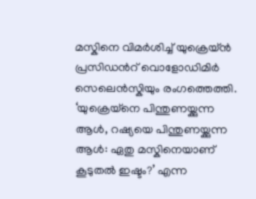മസ്കിനെ വിമര്‍ശിച്ച്‌ യുക്രെയ്ന്‍ പ്രസിഡന്‍റ് വൊളോഡിമിര്‍ സെലെന്‍സ്കിയും രംഗത്തെത്തി. ‘യുക്രെയ്നെ പിന്തുണയ്ക്കുന്ന ആള്‍, റഷ്യയെ പിന്തുണയ്ക്കുന്ന ആള്‍: ഏതു മസ്കിനെയാണ് കൂടുതല്‍ ഇഷ്ടം?’ എന്ന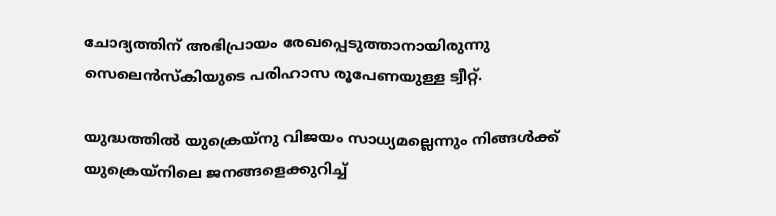ചോദ്യത്തിന് അഭിപ്രായം രേഖപ്പെടുത്താനായിരുന്നു സെലെന്‍സ്കിയുടെ പരിഹാസ രൂപേണയുള്ള ട്വീറ്റ്.

യുദ്ധത്തില്‍ യുക്രെയ്‌നു വിജയം സാധ്യമല്ലെന്നും നിങ്ങള്‍ക്ക് യുക്രെയ്‌നിലെ ജനങ്ങളെക്കുറിച്ച്‌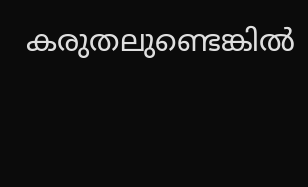കരുതലുണ്ടെങ്കില്‍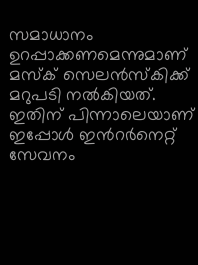സമാധാനം ഉറപ്പാക്കണമെന്നുമാണ് മസ്ക് സെലന്‍സ്കിക്ക് മറുപടി നല്‍കിയത്. ഇതിന് പിന്നാലെയാണ് ഇപ്പോള്‍ ഇന്‍റര്‍നെറ്റ് സേവനം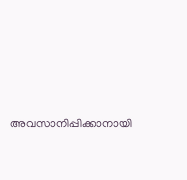അവസാനിപ്പിക്കാനായി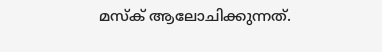മസ്ക് ആലോചിക്കുന്നത്.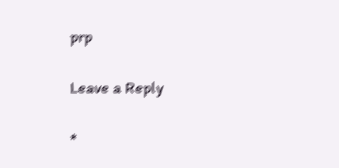prp

Leave a Reply

*